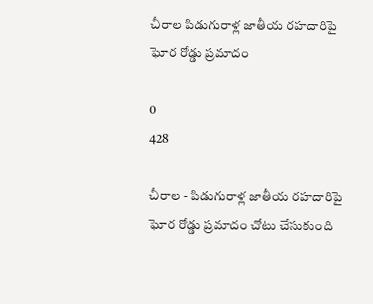చీరాల పిడుగురాళ్ల జాతీయ రహదారిపై ఘోర రోడ్డు ప్రమాదం

0
428

చీరాల - పిడుగురాళ్ల జాతీయ రహదారిపై ఘోర రోడ్డు ప్రమాదం చోటు చేసుకుంది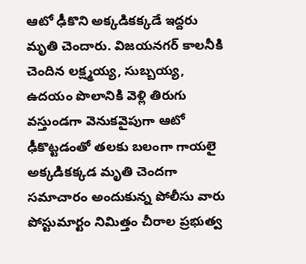ఆటో ఢీకొని అక్కడికక్కడే ఇద్దరు మృతి చెందారు. విజయనగర్ కాలనీకి చెందిన లక్ష్మయ్య, సుబ్బయ్య, ఉదయం పొలానికి వెళ్లి తిరుగు వస్తుండగా వెనుకవైపుగా ఆటో ఢీకొట్టడంతో తలకు బలంగా గాయలై అక్కడికక్కడ మృతి చెందగా సమాచారం అందుకున్న పోలీసు వారు పోస్టుమార్టం నిమిత్తం చీరాల ప్రభుత్వ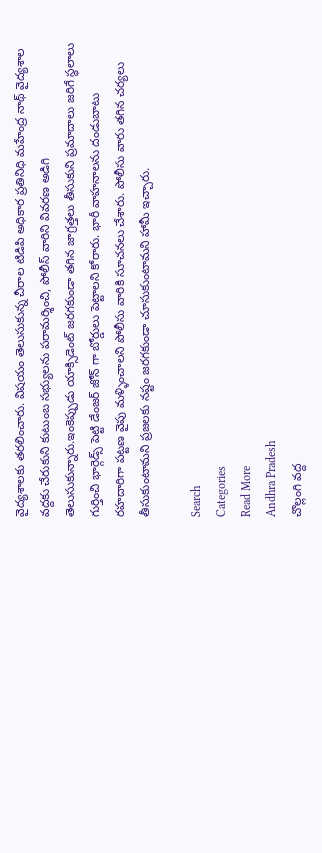వైద్యశాలకు తరలించారు. విషయం తెలుసుకున్న చీరాల టిడిపి అధికార ప్రతినిధి మహేంద్ర నాథ్ వైద్యశాల వద్దకు చేరుకుని కుటుంబ సభ్యులను పరామర్శించి, పోలీస్ వారిని వివరణ అడిగి తెలుసుకున్నారు.ఇంకెప్పుడు యాక్సిడెంట్ జరగకుండా తగిన జాగ్రత్తలు తీసుకుని ప్రమాదాలు జరిగే స్థలాలు గుర్తించి భార్గెడ్స్ పెట్టి డేంజర్ జోన్ గా బోర్డులు పెట్టాలని కోరారు. భారీ వాహనాలను దండుబాటు రహదారిగా పట్టణ వైపు మళ్ళించాలని పోలీసు వారికి సూచనలు చేశారు. పోలీసు వారు తగిన చర్యలు తీసుకుంటామని ప్రజలకు నష్టం జరగకుండా చూసుకుంటామని హామీ ఇచ్చారు.

Search
Categories
Read More
Andhra Pradesh
చొల్లంగి వద్ద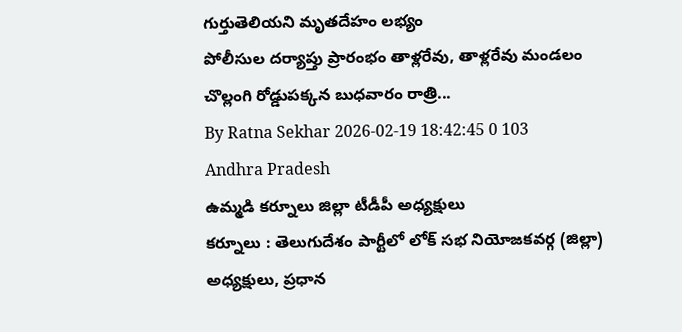గుర్తుతెలియని మృతదేహం లభ్యం
పోలీసుల దర్యాప్తు ప్రారంభం తాళ్లరేవు, తాళ్లరేవు మండలం చొల్లంగి రోడ్డుపక్కన బుధవారం రాత్రి...
By Ratna Sekhar 2026-02-19 18:42:45 0 103
Andhra Pradesh
ఉమ్మడి కర్నూలు జిల్లా టీడీపీ అధ్యక్షులు
కర్నూలు : తెలుగుదేశం పార్టీలో లోక్ సభ నియోజకవర్గ (జిల్లా) అధ్యక్షులు, ప్రధాన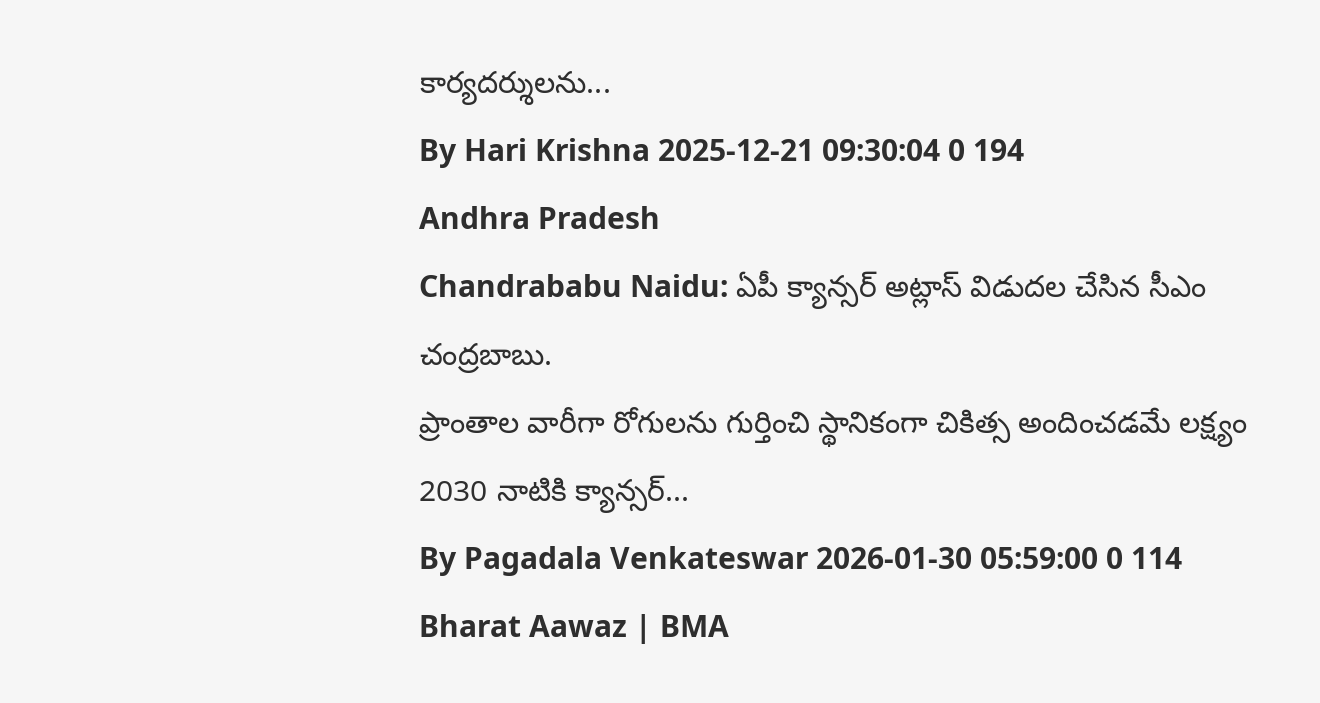కార్యదర్శులను...
By Hari Krishna 2025-12-21 09:30:04 0 194
Andhra Pradesh
Chandrababu Naidu: ఏపీ క్యాన్సర్ అట్లాస్ విడుదల చేసిన సీఎం చంద్రబాబు.
ప్రాంతాల వారీగా రోగులను గుర్తించి స్థానికంగా చికిత్స అందించడమే లక్ష్యం 2030 నాటికి క్యాన్సర్...
By Pagadala Venkateswar 2026-01-30 05:59:00 0 114
Bharat Aawaz | BMA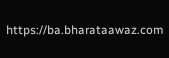https://ba.bharataawaz.com